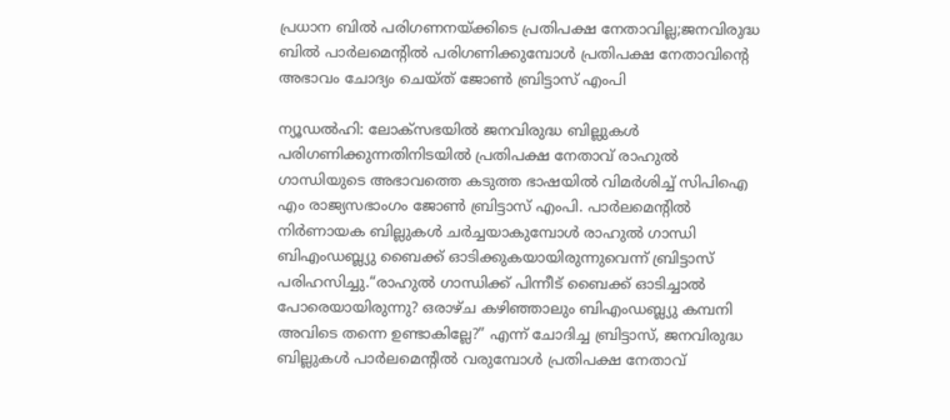പ്രധാന ബിൽ പരിഗണനയ്ക്കിടെ പ്രതിപക്ഷ നേതാവില്ല;ജനവിരുദ്ധ ബിൽ പാർലമെന്റിൽ പരിഗണിക്കുമ്പോൾ പ്രതിപക്ഷ നേതാവിന്റെ അഭാവം ചോദ്യം ചെയ്ത് ജോൺ ബ്രിട്ടാസ് എംപി

ന്യൂഡൽഹി: ലോക്സഭയിൽ ജനവിരുദ്ധ ബില്ലുകൾ പരിഗണിക്കുന്നതിനിടയിൽ പ്രതിപക്ഷ നേതാവ് രാഹുല്‍ ഗാന്ധിയുടെ അഭാവത്തെ കടുത്ത ഭാഷയിൽ വിമർശിച്ച് സിപിഐ എം രാജ്യസഭാംഗം ജോണ്‍ ബ്രിട്ടാസ് എംപി. പാർലമെന്റിൽ നിർണായക ബില്ലുകൾ ചർച്ചയാകുമ്പോൾ രാഹുല്‍ ഗാന്ധി ബിഎംഡബ്ല്യു ബൈക്ക് ഓടിക്കുകയായിരുന്നുവെന്ന് ബ്രിട്ടാസ് പരിഹസിച്ചു.“രാഹുല്‍ ഗാന്ധിക്ക് പിന്നീട് ബൈക്ക് ഓടിച്ചാൽ പോരെയായിരുന്നു? ഒരാഴ്ച കഴിഞ്ഞാലും ബിഎംഡബ്ല്യു കമ്പനി അവിടെ തന്നെ ഉണ്ടാകില്ലേ?” എന്ന് ചോദിച്ച ബ്രിട്ടാസ്, ജനവിരുദ്ധ ബില്ലുകൾ പാർലമെന്റിൽ വരുമ്പോൾ പ്രതിപക്ഷ നേതാവ്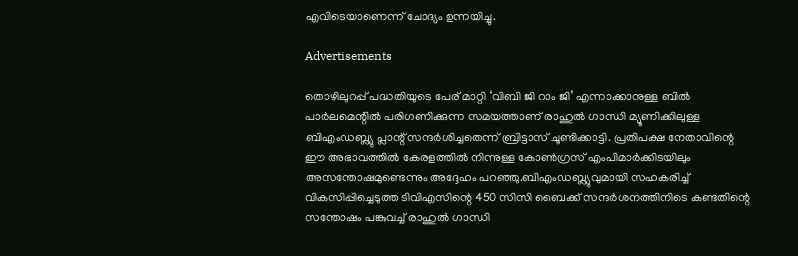എവിടെയാണെന്ന് ചോദ്യം ഉന്നയിച്ചു.

Advertisements

തൊഴിലുറപ്പ് പദ്ധതിയുടെ പേര് മാറ്റി ‘വിബി ജി റാം ജി’ എന്നാക്കാനുള്ള ബിൽ പാർലമെന്റിൽ പരിഗണിക്കുന്ന സമയത്താണ് രാഹുല്‍ ഗാന്ധി മ്യൂണിക്കിലുള്ള ബിഎംഡബ്ല്യു പ്ലാന്റ് സന്ദർശിച്ചതെന്ന് ബ്രിട്ടാസ് ചൂണ്ടിക്കാട്ടി. പ്രതിപക്ഷ നേതാവിന്റെ ഈ അഭാവത്തിൽ കേരളത്തിൽ നിന്നുള്ള കോൺഗ്രസ് എംപിമാർക്കിടയിലും അസന്തോഷമുണ്ടെന്നും അദ്ദേഹം പറഞ്ഞു.ബിഎംഡബ്ല്യുവുമായി സഹകരിച്ച് വികസിപ്പിച്ചെടുത്ത ടിവിഎസിന്റെ 450 സിസി ബൈക്ക് സന്ദർശനത്തിനിടെ കണ്ടതിന്റെ സന്തോഷം പങ്കുവച്ച് രാഹുല്‍ ഗാന്ധി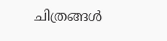ചിത്രങ്ങൾ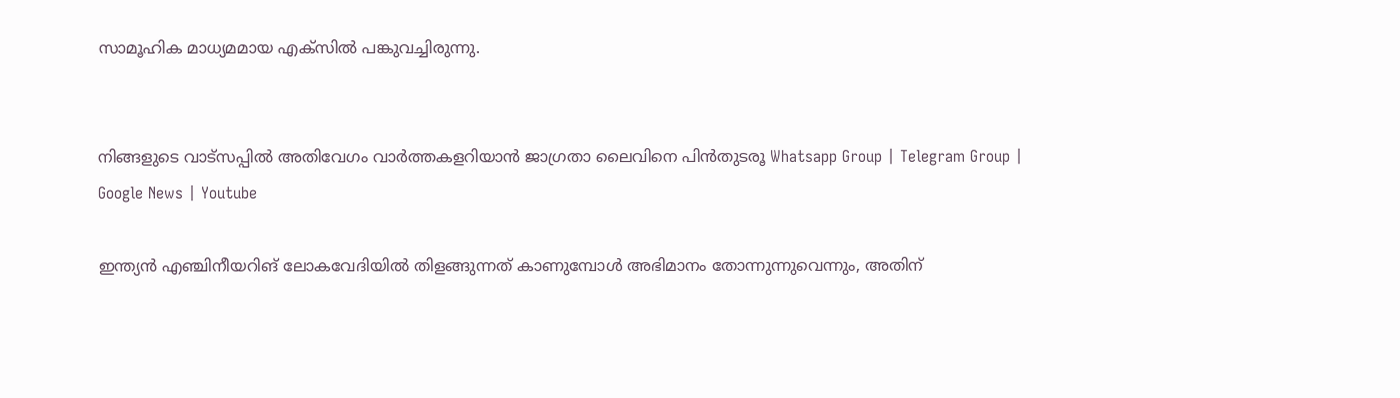സാമൂഹിക മാധ്യമമായ എക്‌സിൽ പങ്കുവച്ചിരുന്നു.


നിങ്ങളുടെ വാട്സപ്പിൽ അതിവേഗം വാർത്തകളറിയാൻ ജാഗ്രതാ ലൈവിനെ പിൻതുടരൂ Whatsapp Group | Telegram Group | Google News | Youtube

ഇന്ത്യൻ എഞ്ചിനീയറിങ് ലോകവേദിയിൽ തിളങ്ങുന്നത് കാണുമ്പോൾ അഭിമാനം തോന്നുന്നുവെന്നും, അതിന്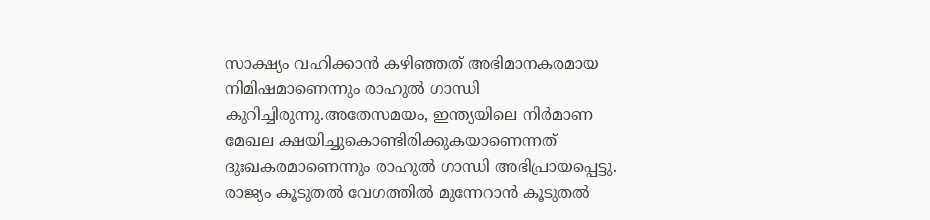സാക്ഷ്യം വഹിക്കാൻ കഴിഞ്ഞത് അഭിമാനകരമായ നിമിഷമാണെന്നും രാഹുല്‍ ഗാന്ധി കുറിച്ചിരുന്നു.അതേസമയം, ഇന്ത്യയിലെ നിർമാണ മേഖല ക്ഷയിച്ചുകൊണ്ടിരിക്കുകയാണെന്നത് ദുഃഖകരമാണെന്നും രാഹുല്‍ ഗാന്ധി അഭിപ്രായപ്പെട്ടു. രാജ്യം കൂടുതൽ വേഗത്തിൽ മുന്നേറാൻ കൂടുതൽ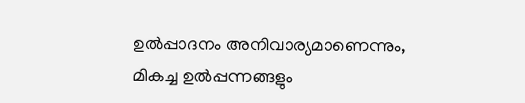ഉൽപ്പാദനം അനിവാര്യമാണെന്നും, മികച്ച ഉൽപ്പന്നങ്ങളും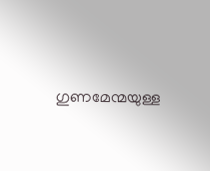ഗുണമേന്മയുള്ള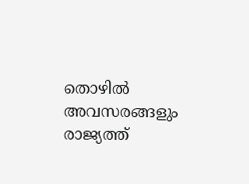തൊഴിൽ അവസരങ്ങളും രാജ്യത്ത്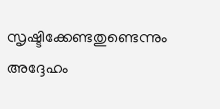സൃഷ്ടിക്കേണ്ടതുണ്ടെന്നും അദ്ദേഹം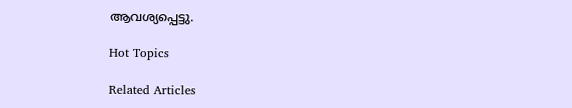ആവശ്യപ്പെട്ടു.

Hot Topics

Related Articles